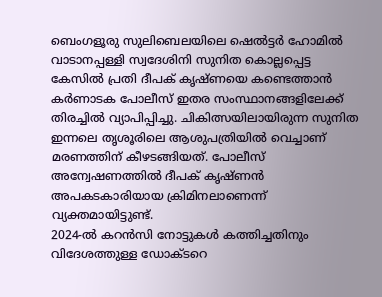ബെംഗളൂരു സുലിബെലയിലെ ഷെൽട്ടർ ഹോമിൽ വാടാനപ്പള്ളി സ്വദേശിനി സുനിത കൊല്ലപ്പെട്ട കേസിൽ പ്രതി ദീപക് കൃഷ്ണയെ കണ്ടെത്താൻ കർണാടക പോലീസ് ഇതര സംസ്ഥാനങ്ങളിലേക്ക് തിരച്ചിൽ വ്യാപിപ്പിച്ചു. ചികിത്സയിലായിരുന്ന സുനിത ഇന്നലെ തൃശൂരിലെ ആശുപത്രിയിൽ വെച്ചാണ് മരണത്തിന് കീഴടങ്ങിയത്. പോലീസ് അന്വേഷണത്തിൽ ദീപക് കൃഷ്ണൻ അപകടകാരിയായ ക്രിമിനലാണെന്ന് വ്യക്തമായിട്ടുണ്ട്.
2024-ൽ കറൻസി നോട്ടുകൾ കത്തിച്ചതിനും വിദേശത്തുള്ള ഡോക്ടറെ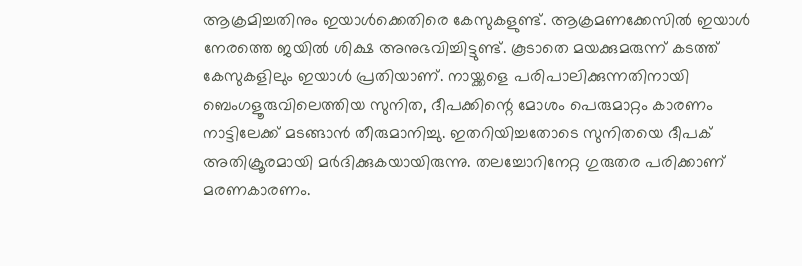ആക്രമിച്ചതിനും ഇയാൾക്കെതിരെ കേസുകളുണ്ട്. ആക്രമണക്കേസിൽ ഇയാൾ നേരത്തെ ജയിൽ ശിക്ഷ അനുഭവിച്ചിട്ടുണ്ട്. കൂടാതെ മയക്കുമരുന്ന് കടത്ത് കേസുകളിലും ഇയാൾ പ്രതിയാണ്. നായ്ക്കളെ പരിപാലിക്കുന്നതിനായി ബെംഗളൂരുവിലെത്തിയ സുനിത, ദീപക്കിന്റെ മോശം പെരുമാറ്റം കാരണം നാട്ടിലേക്ക് മടങ്ങാൻ തീരുമാനിച്ചു. ഇതറിയിച്ചതോടെ സുനിതയെ ദീപക് അതിക്രൂരമായി മർദിക്കുകയായിരുന്നു. തലച്ചോറിനേറ്റ ഗുരുതര പരിക്കാണ് മരണകാരണം.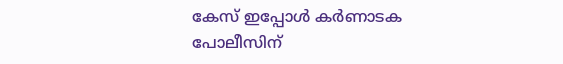കേസ് ഇപ്പോൾ കർണാടക പോലീസിന്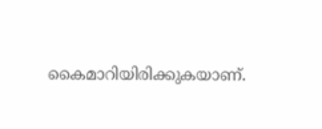കൈമാറിയിരിക്കുകയാണ്.